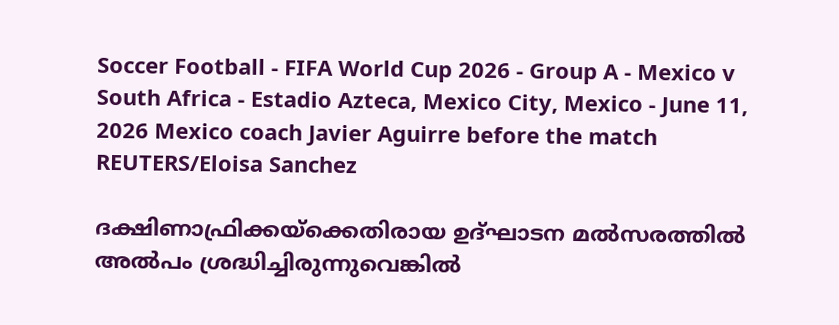Soccer Football - FIFA World Cup 2026 - Group A - Mexico v South Africa - Estadio Azteca, Mexico City, Mexico - June 11, 2026 Mexico coach Javier Aguirre before the match REUTERS/Eloisa Sanchez

ദക്ഷിണാഫ്രിക്കയ്ക്കെതിരായ ഉദ്ഘാടന മല്‍സരത്തില്‍ അല്‍പം ശ്രദ്ധിച്ചിരുന്നുവെങ്കില്‍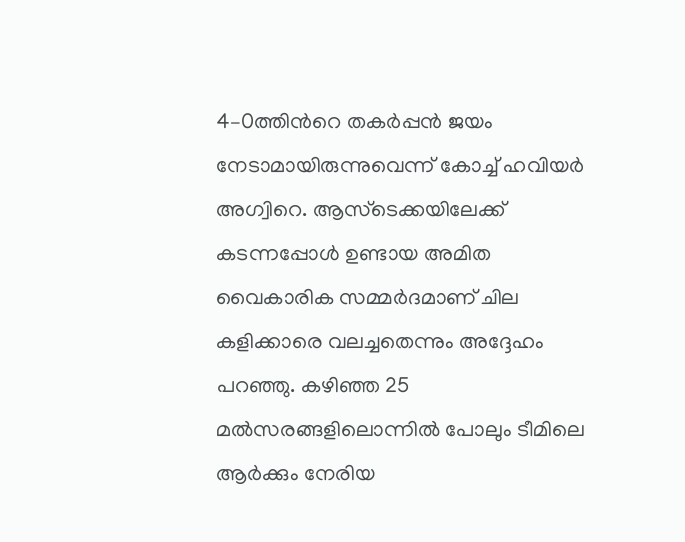4–0ത്തിന്‍റെ തകര്‍പ്പന്‍ ജയം നേടാമായിരുന്നുവെന്ന് കോച്ച് ഹവിയര്‍ അഗ്വിറെ. ആസ്ടെക്കയിലേക്ക് കടന്നപ്പോള്‍ ഉണ്ടായ അമിത വൈകാരിക സമ്മര്‍ദമാണ് ചില കളിക്കാരെ വലച്ചതെന്നും അദ്ദേഹം പറഞ്ഞു. കഴിഞ്ഞ 25 മല്‍സരങ്ങളിലൊന്നില്‍ പോലും ടീമിലെ ആര്‍ക്കും നേരിയ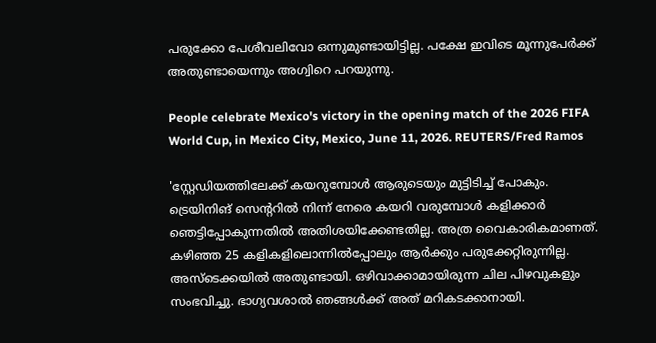പരുക്കോ പേശീവലിവോ ഒന്നുമുണ്ടായിട്ടില്ല. പക്ഷേ ഇവിടെ മൂന്നുപേര്‍ക്ക് അതുണ്ടായെന്നും അഗ്വിറെ പറയുന്നു.

People celebrate Mexico's victory in the opening match of the 2026 FIFA World Cup, in Mexico City, Mexico, June 11, 2026. REUTERS/Fred Ramos

'സ്റ്റേഡിയത്തിലേക്ക് കയറുമ്പോള്‍ ആരുടെയും മുട്ടിടിച്ച് പോകും. ട്രെയിനിങ് സെന്‍ററില്‍ നിന്ന് നേരെ കയറി വരുമ്പോള്‍ കളിക്കാര്‍ ഞെട്ടിപ്പോകുന്നതില്‍ അതിശയിക്കേണ്ടതില്ല. അത്ര വൈകാരികമാണത്. കഴിഞ്ഞ 25 കളികളിലൊന്നില്‍പ്പോലും ആര്‍ക്കും പരുക്കേറ്റിരുന്നില്ല. അസ്ടെക്കയില്‍ അതുണ്ടായി. ഒഴിവാക്കാമായിരുന്ന ചില പിഴവുകളും സംഭവിച്ചു. ഭാഗ്യവശാല്‍ ഞങ്ങള്‍ക്ക് അത് മറികടക്കാനായി.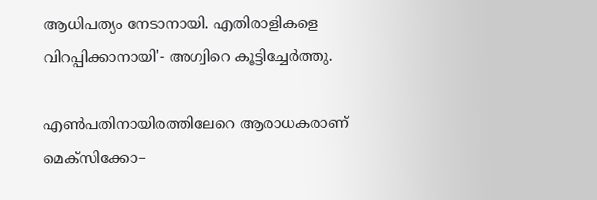ആധിപത്യം നേടാനായി. എതിരാളികളെ വിറപ്പിക്കാനായി'- അഗ്വിറെ കൂട്ടിച്ചേര്‍ത്തു.

എണ്‍പതിനായിരത്തിലേറെ ആരാധകരാണ് മെക്സിക്കോ–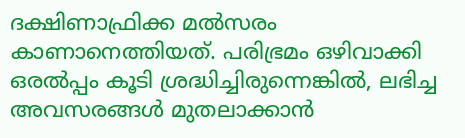ദക്ഷിണാഫ്രിക്ക മല്‍സരം കാണാനെത്തിയത്. പരിഭ്രമം ഒഴിവാക്കി ഒരല്‍പ്പം കൂടി ശ്രദ്ധിച്ചിരുന്നെങ്കില്‍, ലഭിച്ച അവസരങ്ങള്‍ മുതലാക്കാന്‍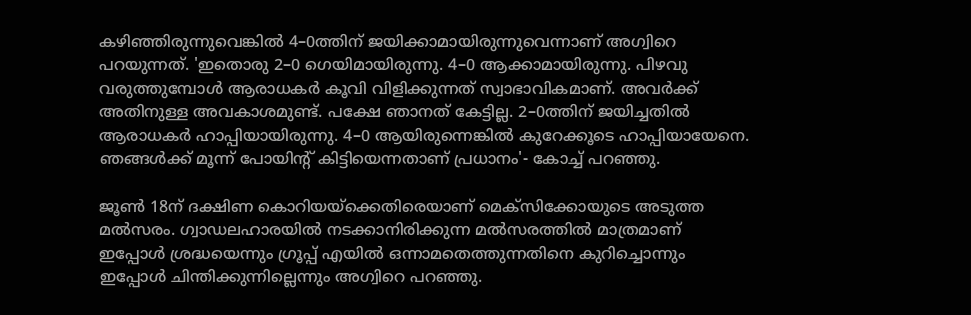കഴിഞ്ഞിരുന്നുവെങ്കില്‍ 4–0ത്തിന് ജയിക്കാമായിരുന്നുവെന്നാണ് അഗ്വിറെ പറയുന്നത്. 'ഇതൊരു 2–0 ഗെയിമായിരുന്നു. 4–0 ആക്കാമായിരുന്നു. പിഴവു വരുത്തുമ്പോള്‍ ആരാധകര്‍ കൂവി വിളിക്കുന്നത് സ്വാഭാവികമാണ്. അവര്‍ക്ക് അതിനുള്ള അവകാശമുണ്ട്. പക്ഷേ ഞാനത് കേട്ടില്ല. 2–0ത്തിന് ജയിച്ചതില്‍ ആരാധകര്‍ ഹാപ്പിയായിരുന്നു. 4–0 ആയിരുന്നെങ്കില്‍ കുറേക്കൂടെ ഹാപ്പിയായേനെ. ഞങ്ങള്‍ക്ക് മൂന്ന് പോയിന്‍റ് കിട്ടിയെന്നതാണ് പ്രധാനം'- കോച്ച് പറ‍ഞ്ഞു.

ജൂണ്‍ 18ന് ദക്ഷിണ കൊറിയയ്ക്കെതിരെയാണ് മെക്സിക്കോയുടെ അടുത്ത മല്‍സരം. ഗ്വാഡലഹാരയില്‍ നടക്കാനിരിക്കുന്ന മല്‍സരത്തില്‍ മാത്രമാണ് ഇപ്പോള്‍ ശ്രദ്ധയെന്നും ഗ്രൂപ്പ് എയില്‍ ഒന്നാമതെത്തുന്നതിനെ കുറിച്ചൊന്നും ഇപ്പോള്‍ ചിന്തിക്കുന്നില്ലെന്നും അഗ്വിറെ പറഞ്ഞു.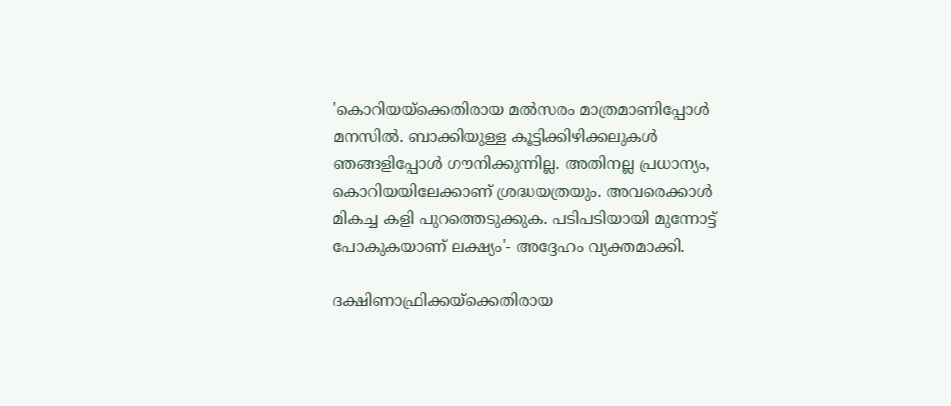'കൊറിയയ്ക്കെതിരായ മല്‍സരം മാത്രമാണിപ്പോള്‍ മനസില്‍. ബാക്കിയുള്ള കൂട്ടിക്കിഴിക്കലുകള്‍ ഞങ്ങളിപ്പോള്‍ ഗൗനിക്കുന്നില്ല. അതിനല്ല പ്രധാന്യം, കൊറിയയിലേക്കാണ് ശ്രദ്ധയത്രയും. അവരെക്കാള്‍ മികച്ച കളി പുറത്തെടുക്കുക. പടിപടിയായി മുന്നോട്ട് പോകുകയാണ് ലക്ഷ്യം'- അദ്ദേഹം വ്യക്തമാക്കി.

ദക്ഷിണാഫ്രിക്കയ്ക്കെതിരായ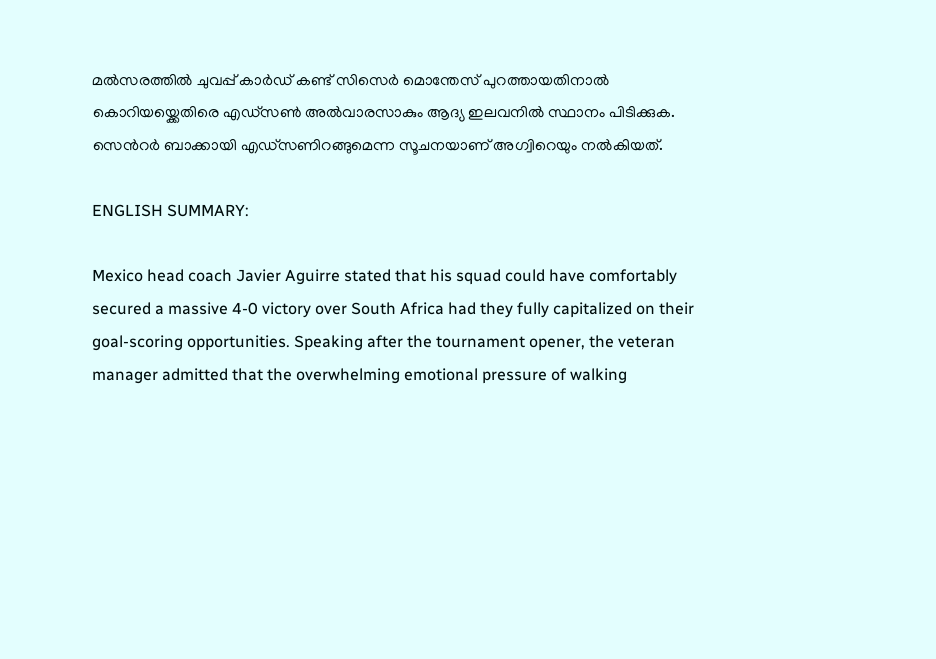മല്‍സരത്തില്‍ ചുവപ്പ് കാര്‍ഡ് കണ്ട് സിസെര്‍ മൊന്തേസ് പുറത്തായതിനാല്‍ കൊറിയയ്ക്കെതിരെ എഡ്സണ്‍ അല്‍വാരസാകും ആദ്യ ഇലവനില്‍ സ്ഥാനം പിടിക്കുക. സെന്‍റര്‍ ബാക്കായി എഡ്സണിറങ്ങുമെന്ന സൂചനയാണ് അഗ്വിറെയും നല്‍കിയത്.

ENGLISH SUMMARY:

Mexico head coach Javier Aguirre stated that his squad could have comfortably secured a massive 4-0 victory over South Africa had they fully capitalized on their goal-scoring opportunities. Speaking after the tournament opener, the veteran manager admitted that the overwhelming emotional pressure of walking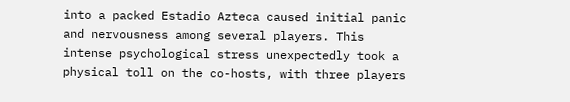into a packed Estadio Azteca caused initial panic and nervousness among several players. This intense psychological stress unexpectedly took a physical toll on the co-hosts, with three players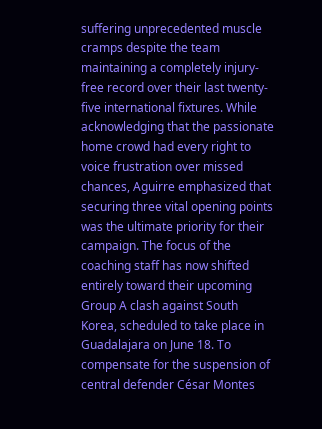suffering unprecedented muscle cramps despite the team maintaining a completely injury-free record over their last twenty-five international fixtures. While acknowledging that the passionate home crowd had every right to voice frustration over missed chances, Aguirre emphasized that securing three vital opening points was the ultimate priority for their campaign. The focus of the coaching staff has now shifted entirely toward their upcoming Group A clash against South Korea, scheduled to take place in Guadalajara on June 18. To compensate for the suspension of central defender César Montes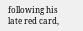following his late red card,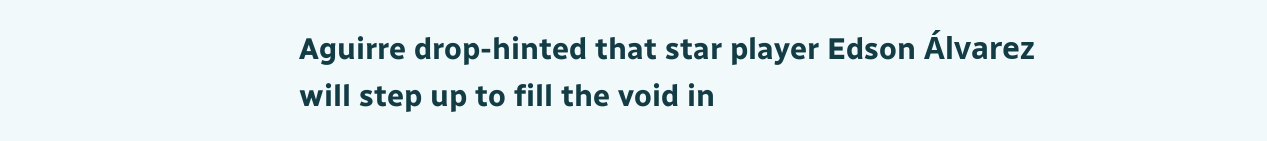Aguirre drop-hinted that star player Edson Álvarez will step up to fill the void in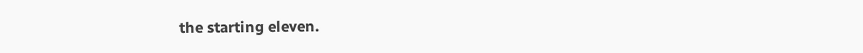the starting eleven.